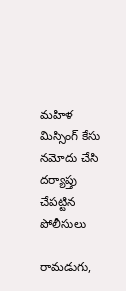మహిళ మిస్సింగ్ కేసు నమోదు చేసి దర్యాప్తు చేపట్టిన పోలీసులు

రామడుగు,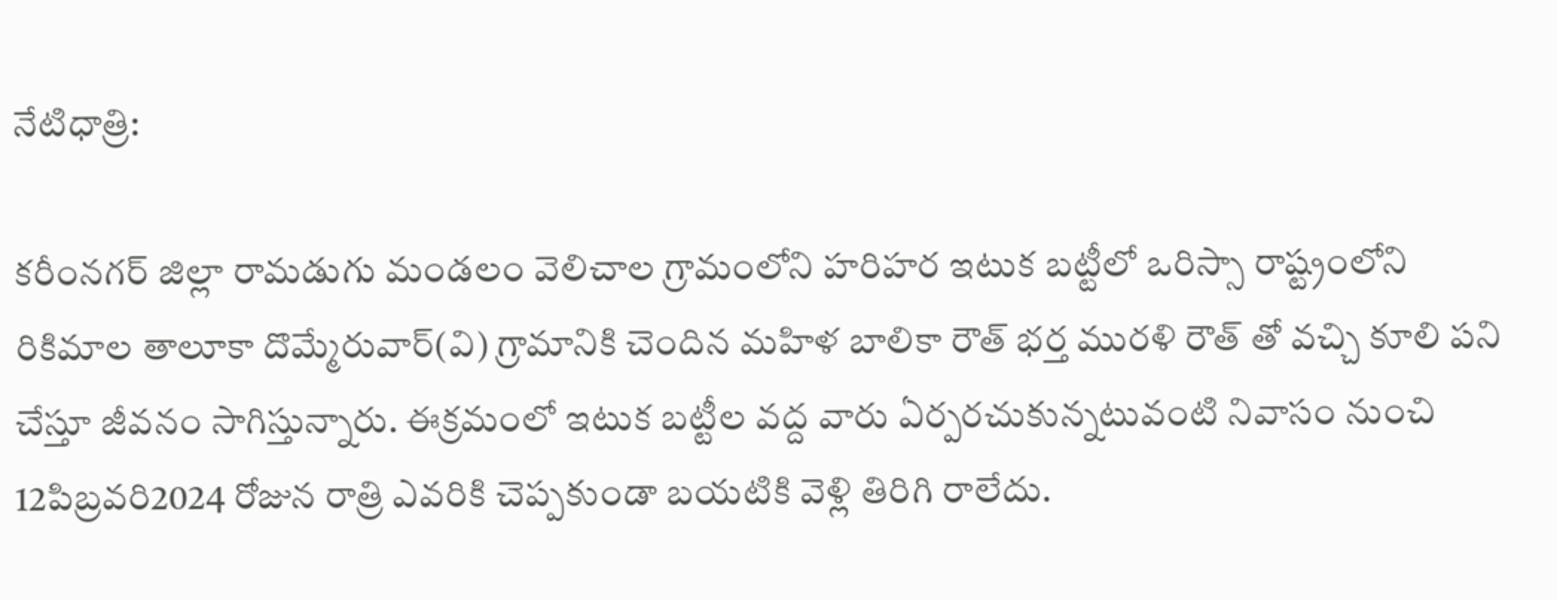నేటిధాత్రి:

కరీంనగర్ జిల్లా రామడుగు మండలం వెలిచాల గ్రామంలోని హరిహర ఇటుక బట్టీలో ఒరిస్సా రాష్ట్రంలోని రికిమాల తాలూకా దొమ్మేరువార్(వి) గ్రామానికి చెందిన మహిళ బాలికా రౌత్ భర్త మురళి రౌత్ తో వచ్చి కూలి పని చేస్తూ జీవనం సాగిస్తున్నారు. ఈక్రమంలో ఇటుక బట్టీల వద్ద వారు ఏర్పరచుకున్నటువంటి నివాసం నుంచి 12పిబ్రవరి2024 రోజున రాత్రి ఎవరికి చెప్పకుండా బయటికి వెళ్లి తిరిగి రాలేదు.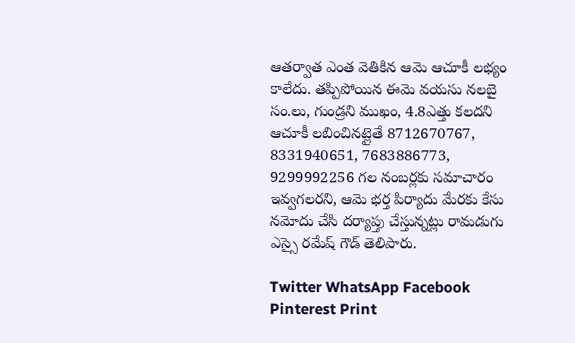ఆతర్వాత ఎంత వెతికిన ఆమె ఆచూకీ లభ్యం కాలేదు. తప్పిపోయిన ఈమె వయసు నలబై సం.లు, గుండ్రని ముఖం, 4.8ఎత్తు కలదని ఆచూకీ లబించినట్లైతే 8712670767, 8331940651, 7683886773, 9299992256 గల నంబర్లకు సమాచారం ఇవ్వగలరని, ఆమె భర్త పిర్యాదు మేరకు కేసు నమోదు చేసి దర్యాప్తు చేస్తున్నట్లు రామడుగు ఎస్సై రమేష్ గౌడ్ తెలిపారు.

Twitter WhatsApp Facebook Pinterest Print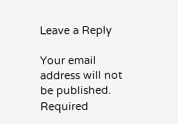Leave a Reply

Your email address will not be published. Required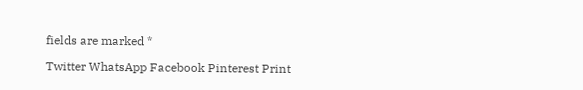fields are marked *

Twitter WhatsApp Facebook Pinterest Print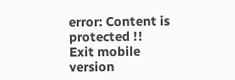error: Content is protected !!
Exit mobile version